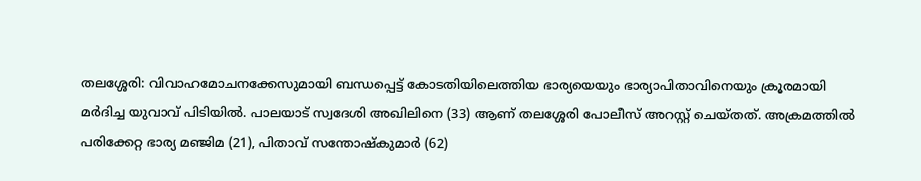തലശ്ശേരി: വിവാഹമോചനക്കേസുമായി ബന്ധപ്പെട്ട് കോടതിയിലെത്തിയ ഭാര്യയെയും ഭാര്യാപിതാവിനെയും ക്രൂരമായി മർദിച്ച യുവാവ് പിടിയിൽ. പാലയാട് സ്വദേശി അഖിലിനെ (33) ആണ് തലശ്ശേരി പോലീസ് അറസ്റ്റ് ചെയ്തത്. അക്രമത്തിൽ പരിക്കേറ്റ ഭാര്യ മഞ്ജിമ (21), പിതാവ് സന്തോഷ്കുമാർ (62)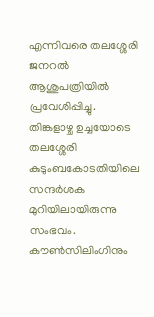എന്നിവരെ തലശ്ശേരി ജനറൽ ആശുപത്രിയിൽ പ്രവേശിപ്പിച്ചു.
തിങ്കളാഴ്ച ഉച്ചയോടെ തലശ്ശേരി കുടുംബകോടതിയിലെ സന്ദർശക മുറിയിലായിരുന്നു സംഭവം. കൗൺസിലിംഗിനും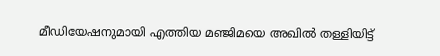മീഡിയേഷനുമായി എത്തിയ മഞ്ജിമയെ അഖിൽ തള്ളിയിട്ട്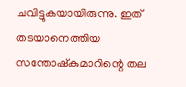ചവിട്ടുകയായിരുന്നു. ഇത് തടയാനെത്തിയ സന്തോഷ്കുമാറിന്റെ തല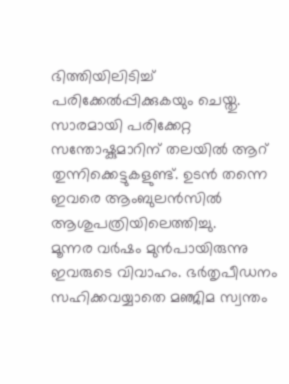ഭിത്തിയിലിടിച്ച് പരിക്കേൽപ്പിക്കുകയും ചെയ്തു. സാരമായി പരിക്കേറ്റ സന്തോഷ്കുമാറിന് തലയിൽ ആറ് തുന്നിക്കെട്ടുകളുണ്ട്. ഉടൻ തന്നെ ഇവരെ ആംബുലൻസിൽ ആശുപത്രിയിലെത്തിച്ചു.
മൂന്നര വർഷം മുൻപായിരുന്നു ഇവരുടെ വിവാഹം. ഭർതൃപീഡനം സഹിക്കവയ്യാതെ മഞ്ജിമ സ്വന്തം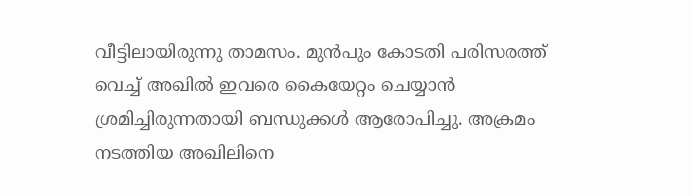വീട്ടിലായിരുന്നു താമസം. മുൻപും കോടതി പരിസരത്ത് വെച്ച് അഖിൽ ഇവരെ കൈയേറ്റം ചെയ്യാൻ ശ്രമിച്ചിരുന്നതായി ബന്ധുക്കൾ ആരോപിച്ചു. അക്രമം നടത്തിയ അഖിലിനെ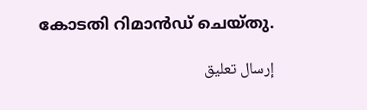കോടതി റിമാൻഡ് ചെയ്തു.

إرسال تعليق